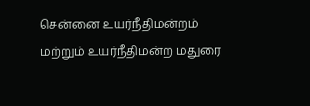சென்னை உயர்நீதிமன்றம் மற்றும் உயர்நீதிமன்ற மதுரை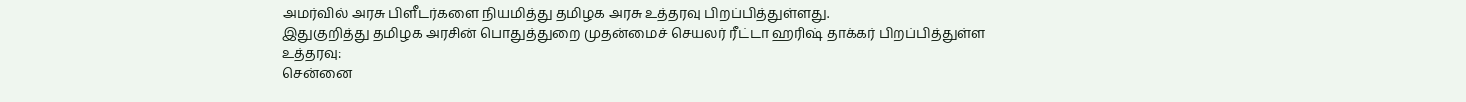அமர்வில் அரசு பிளீடர்களை நியமித்து தமிழக அரசு உத்தரவு பிறப்பித்துள்ளது.
இதுகுறித்து தமிழக அரசின் பொதுத்துறை முதன்மைச் செயலர் ரீட்டா ஹரிஷ் தாக்கர் பிறப்பித்துள்ள உத்தரவு:
சென்னை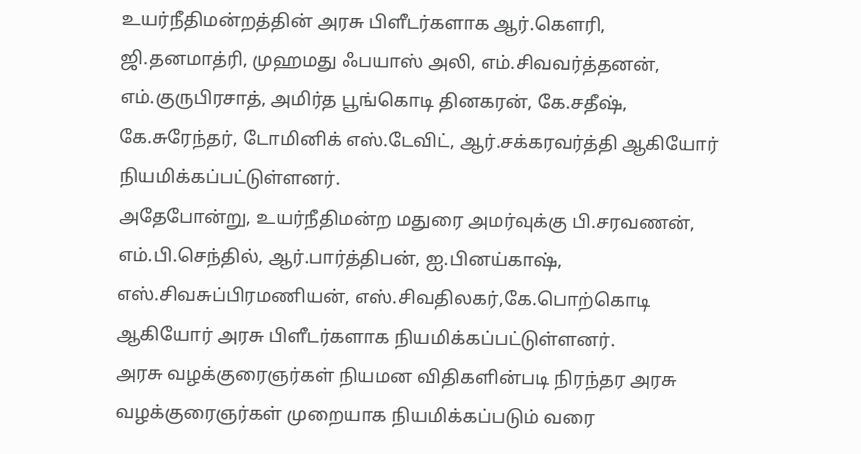உயர்நீதிமன்றத்தின் அரசு பிளீடர்களாக ஆர்.கௌரி, ஜி.தனமாத்ரி, முஹமது ஃபயாஸ் அலி, எம்.சிவவர்த்தனன், எம்.குருபிரசாத், அமிர்த பூங்கொடி தினகரன், கே.சதீஷ், கே.சுரேந்தர், டோமினிக் எஸ்.டேவிட், ஆர்.சக்கரவர்த்தி ஆகியோர் நியமிக்கப்பட்டுள்ளனர்.
அதேபோன்று, உயர்நீதிமன்ற மதுரை அமர்வுக்கு பி.சரவணன், எம்.பி.செந்தில், ஆர்.பார்த்திபன், ஐ.பினய்காஷ், எஸ்.சிவசுப்பிரமணியன், எஸ்.சிவதிலகர்,கே.பொற்கொடி ஆகியோர் அரசு பிளீடர்களாக நியமிக்கப்பட்டுள்ளனர்.
அரசு வழக்குரைஞர்கள் நியமன விதிகளின்படி நிரந்தர அரசு வழக்குரைஞர்கள் முறையாக நியமிக்கப்படும் வரை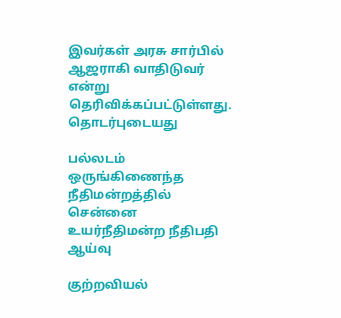இவர்கள் அரசு சார்பில் ஆஜராகி வாதிடுவர் என்று தெரிவிக்கப்பட்டுள்ளது.
தொடர்புடையது

பல்லடம் ஒருங்கிணைந்த நீதிமன்றத்தில் சென்னை உயர்நீதிமன்ற நீதிபதி ஆய்வு

குற்றவியல்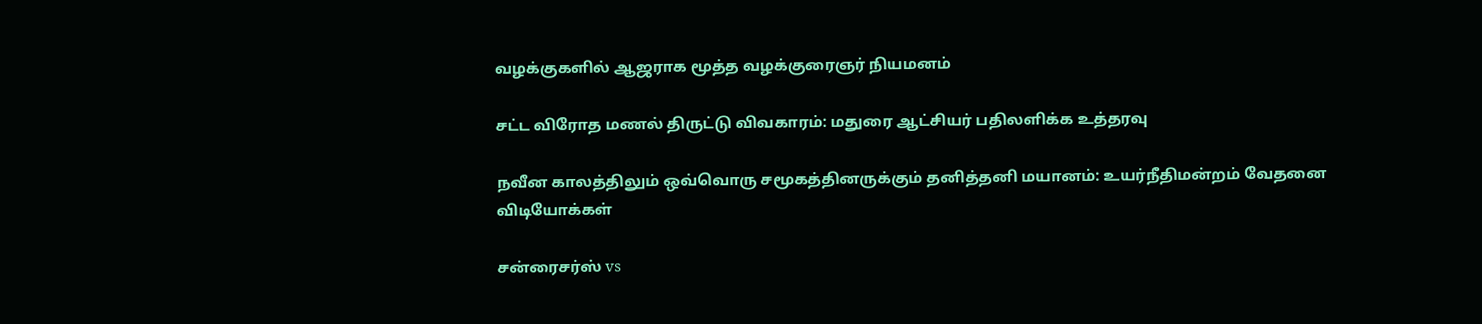வழக்குகளில் ஆஜராக மூத்த வழக்குரைஞர் நியமனம்

சட்ட விரோத மணல் திருட்டு விவகாரம்: மதுரை ஆட்சியர் பதிலளிக்க உத்தரவு

நவீன காலத்திலும் ஒவ்வொரு சமூகத்தினருக்கும் தனித்தனி மயானம்: உயர்நீதிமன்றம் வேதனை
விடியோக்கள்

சன்ரைசர்ஸ் vs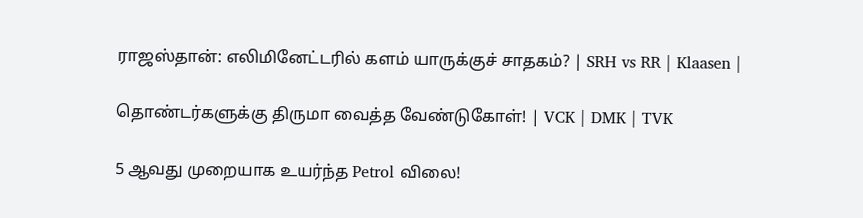ராஜஸ்தான்: எலிமினேட்டரில் களம் யாருக்குச் சாதகம்? | SRH vs RR | Klaasen |

தொண்டர்களுக்கு திருமா வைத்த வேண்டுகோள்! | VCK | DMK | TVK

5 ஆவது முறையாக உயர்ந்த Petrol விலை!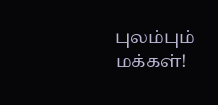புலம்பும் மக்கள்!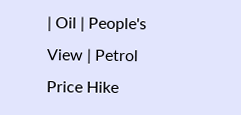| Oil | People's View | Petrol Price Hike